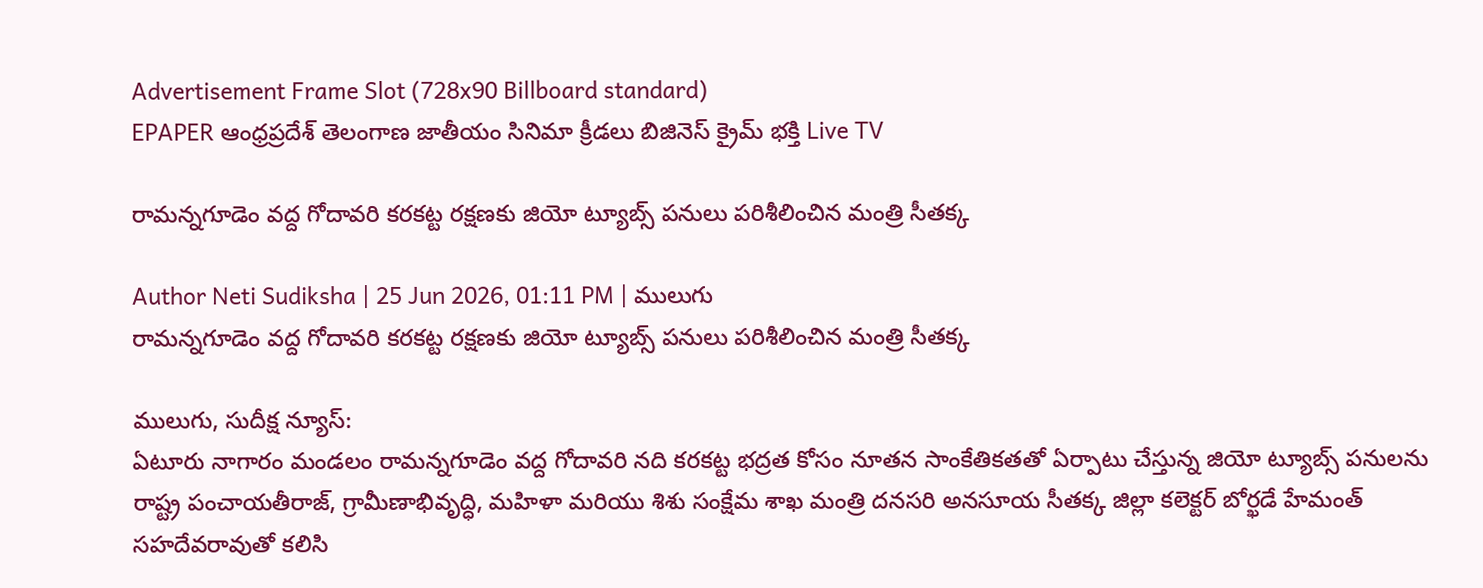Advertisement Frame Slot (728x90 Billboard standard)
EPAPER ఆంధ్రప్రదేశ్ తెలంగాణ జాతీయం సినిమా క్రీడలు బిజినెస్ క్రైమ్ భక్తి Live TV

రామన్నగూడెం వద్ద గోదావరి కరకట్ట రక్షణకు జియో ట్యూబ్స్ పనులు పరిశీలించిన మంత్రి సీతక్క

Author Neti Sudiksha | 25 Jun 2026, 01:11 PM | ములుగు
రామన్నగూడెం వద్ద గోదావరి కరకట్ట రక్షణకు జియో ట్యూబ్స్ పనులు పరిశీలించిన మంత్రి సీతక్క

ములుగు, సుదీక్ష న్యూస్:
ఏటూరు నాగారం మండలం రామన్నగూడెం వద్ద గోదావరి నది కరకట్ట భద్రత కోసం నూతన సాంకేతికతతో ఏర్పాటు చేస్తున్న జియో ట్యూబ్స్ పనులను రాష్ట్ర పంచాయతీరాజ్, గ్రామీణాభివృద్ధి, మహిళా మరియు శిశు సంక్షేమ శాఖ మంత్రి దనసరి అనసూయ సీతక్క జిల్లా కలెక్టర్ బోర్ఖడే హేమంత్ సహదేవరావుతో కలిసి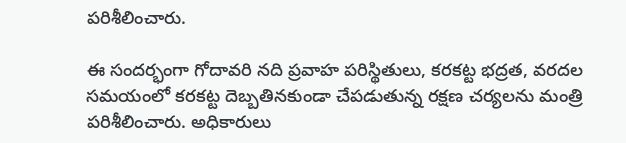పరిశీలించారు.

ఈ సందర్భంగా గోదావరి నది ప్రవాహ పరిస్థితులు, కరకట్ట భద్రత, వరదల సమయంలో కరకట్ట దెబ్బతినకుండా చేపడుతున్న రక్షణ చర్యలను మంత్రి పరిశీలించారు. అధికారులు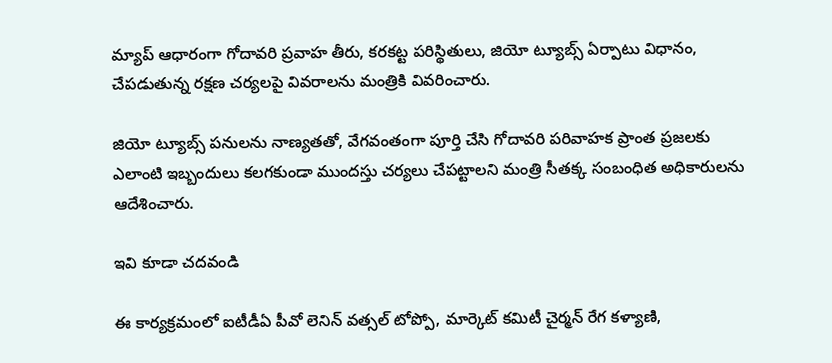మ్యాప్ ఆధారంగా గోదావరి ప్రవాహ తీరు, కరకట్ట పరిస్థితులు, జియో ట్యూబ్స్ ఏర్పాటు విధానం, చేపడుతున్న రక్షణ చర్యలపై వివరాలను మంత్రికి వివరించారు.

జియో ట్యూబ్స్ పనులను నాణ్యతతో, వేగవంతంగా పూర్తి చేసి గోదావరి పరివాహక ప్రాంత ప్రజలకు ఎలాంటి ఇబ్బందులు కలగకుండా ముందస్తు చర్యలు చేపట్టాలని మంత్రి సీతక్క సంబంధిత అధికారులను ఆదేశించారు.

ఇవి కూడా చదవండి

ఈ కార్యక్రమంలో ఐటీడీఏ పీవో లెనిన్ వత్సల్ టోప్పో, మార్కెట్ కమిటీ చైర్మన్ రేగ కళ్యాణి,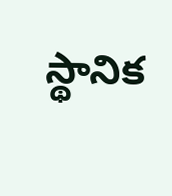స్థానిక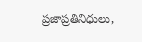ప్రజాప్రతినిధులు,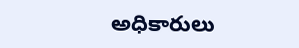అధికారులు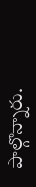పాల్గొన్నారు.